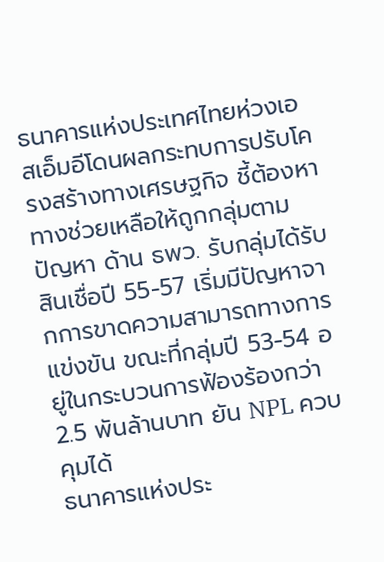ธนาคารแห่งประเทศไทยห่วงเอสเอ็มอีโดนผลกระทบการปรับโครงสร้างทางเศรษฐกิจ ชี้ต้องหาทางช่วยเหลือให้ถูกกลุ่มตามปัญหา ด้าน ธพว. รับกลุ่มได้รับสินเชื่อปี 55-57 เริ่มมีปัญหาจากการขาดความสามารถทางการแข่งขัน ขณะที่กลุ่มปี 53-54 อยู่ในกระบวนการฟ้องร้องกว่า 2.5 พันล้านบาท ยัน NPL ควบคุมได้
ธนาคารแห่งประ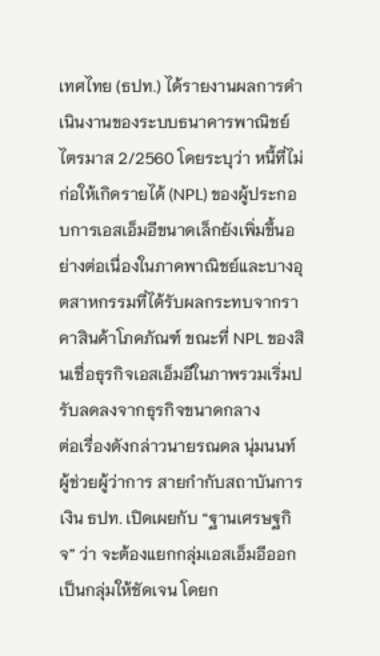เทศไทย (ธปท.) ได้รายงานผลการดำเนินงานของระบบธนาคารพาณิชย์ไตรมาส 2/2560 โดยระบุว่า หนี้ที่ไม่ก่อให้เกิดรายได้ (NPL) ของผู้ประกอบการเอสเอ็มอีขนาดเล็กยังเพิ่มขึ้นอย่างต่อเนื่องในภาคพาณิชย์และบางอุตสาหกรรมที่ได้รับผลกระทบจากราคาสินค้าโภคภัณฑ์ ขณะที่ NPL ของสินเชื่อธุรกิจเอสเอ็มอีในภาพรวมเริ่มปรับลดลงจากธุรกิจขนาดกลาง
ต่อเรื่องดังกล่าวนายรณดล นุ่มนนท์ ผู้ช่วยผู้ว่าการ สายกำกับสถาบันการเงิน ธปท. เปิดเผยกับ “ฐานเศรษฐกิจ” ว่า จะต้องแยกกลุ่มเอสเอ็มอีออกเป็นกลุ่มให้ชัดเจน โดยก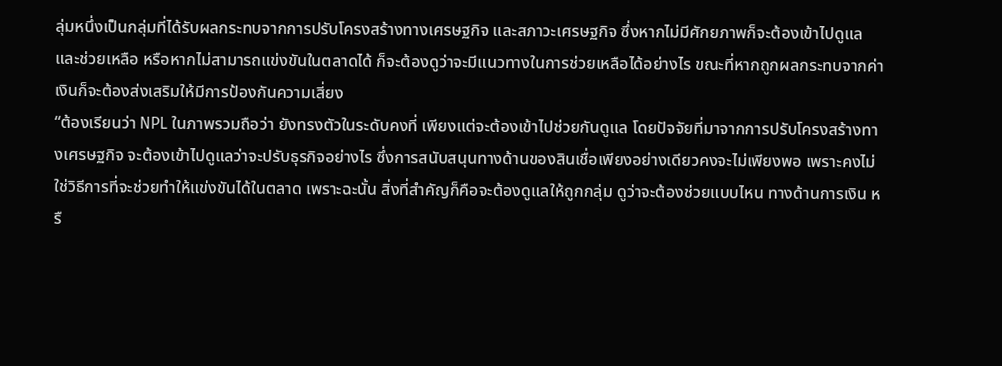ลุ่มหนึ่งเป็นกลุ่มที่ได้รับผลกระทบจากการปรับโครงสร้างทางเศรษฐกิจ และสภาวะเศรษฐกิจ ซึ่งหากไม่มีศักยภาพก็จะต้องเข้าไปดูแล และช่วยเหลือ หรือหากไม่สามารถแข่งขันในตลาดได้ ก็จะต้องดูว่าจะมีแนวทางในการช่วยเหลือได้อย่างไร ขณะที่หากถูกผลกระทบจากค่าเงินก็จะต้องส่งเสริมให้มีการป้องกันความเสี่ยง
“ต้องเรียนว่า NPL ในภาพรวมถือว่า ยังทรงตัวในระดับคงที่ เพียงแต่จะต้องเข้าไปช่วยกันดูแล โดยปัจจัยที่มาจากการปรับโครงสร้างทางเศรษฐกิจ จะต้องเข้าไปดูแลว่าจะปรับธุรกิจอย่างไร ซึ่งการสนับสนุนทางด้านของสินเชื่อเพียงอย่างเดียวคงจะไม่เพียงพอ เพราะคงไม่ใช่วิธีการที่จะช่วยทำให้แข่งขันได้ในตลาด เพราะฉะนั้น สิ่งที่สำคัญก็คือจะต้องดูแลให้ถูกกลุ่ม ดูว่าจะต้องช่วยแบบไหน ทางด้านการเงิน หรื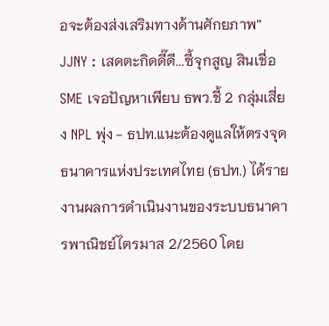อจะต้องส่งเสริมทางด้านศักยภาพ”
JJNY : เสดตะกิดดี๊ดี...ซี้จุกสูญ สินเชื่อ SME เจอปัญหาเพียบ ธพว.ชี้ 2 กลุ่มเสี่ยง NPL พุ่ง - ธปท.แนะต้องดูแลให้ตรงจุด
ธนาคารแห่งประเทศไทย (ธปท.) ได้รายงานผลการดำเนินงานของระบบธนาคารพาณิชย์ไตรมาส 2/2560 โดย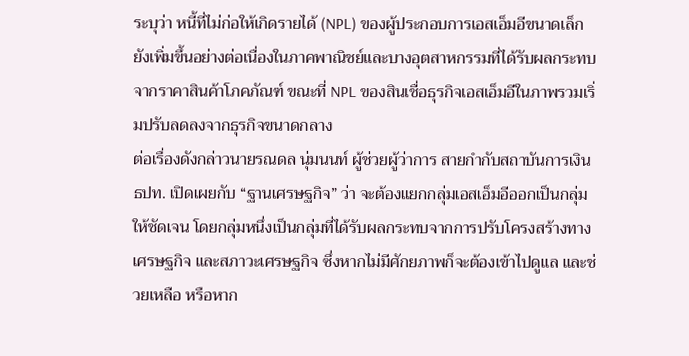ระบุว่า หนี้ที่ไม่ก่อให้เกิดรายได้ (NPL) ของผู้ประกอบการเอสเอ็มอีขนาดเล็กยังเพิ่มขึ้นอย่างต่อเนื่องในภาคพาณิชย์และบางอุตสาหกรรมที่ได้รับผลกระทบจากราคาสินค้าโภคภัณฑ์ ขณะที่ NPL ของสินเชื่อธุรกิจเอสเอ็มอีในภาพรวมเริ่มปรับลดลงจากธุรกิจขนาดกลาง
ต่อเรื่องดังกล่าวนายรณดล นุ่มนนท์ ผู้ช่วยผู้ว่าการ สายกำกับสถาบันการเงิน ธปท. เปิดเผยกับ “ฐานเศรษฐกิจ” ว่า จะต้องแยกกลุ่มเอสเอ็มอีออกเป็นกลุ่มให้ชัดเจน โดยกลุ่มหนึ่งเป็นกลุ่มที่ได้รับผลกระทบจากการปรับโครงสร้างทางเศรษฐกิจ และสภาวะเศรษฐกิจ ซึ่งหากไม่มีศักยภาพก็จะต้องเข้าไปดูแล และช่วยเหลือ หรือหาก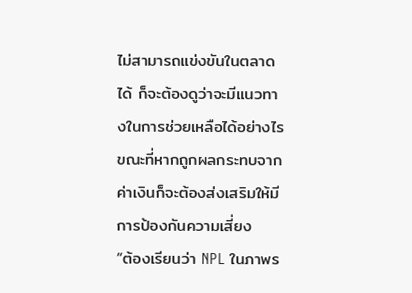ไม่สามารถแข่งขันในตลาดได้ ก็จะต้องดูว่าจะมีแนวทางในการช่วยเหลือได้อย่างไร ขณะที่หากถูกผลกระทบจากค่าเงินก็จะต้องส่งเสริมให้มีการป้องกันความเสี่ยง
“ต้องเรียนว่า NPL ในภาพร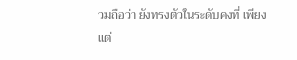วมถือว่า ยังทรงตัวในระดับคงที่ เพียงแต่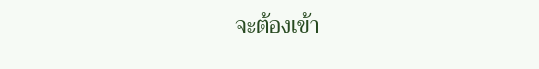จะต้องเข้า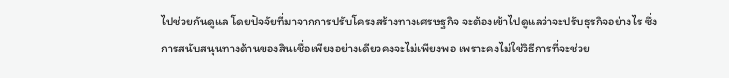ไปช่วยกันดูแล โดยปัจจัยที่มาจากการปรับโครงสร้างทางเศรษฐกิจ จะต้องเข้าไปดูแลว่าจะปรับธุรกิจอย่างไร ซึ่งการสนับสนุนทางด้านของสินเชื่อเพียงอย่างเดียวคงจะไม่เพียงพอ เพราะคงไม่ใช่วิธีการที่จะช่วย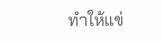ทำให้แข่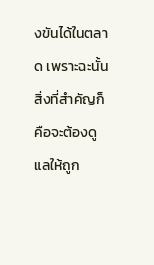งขันได้ในตลาด เพราะฉะนั้น สิ่งที่สำคัญก็คือจะต้องดูแลให้ถูก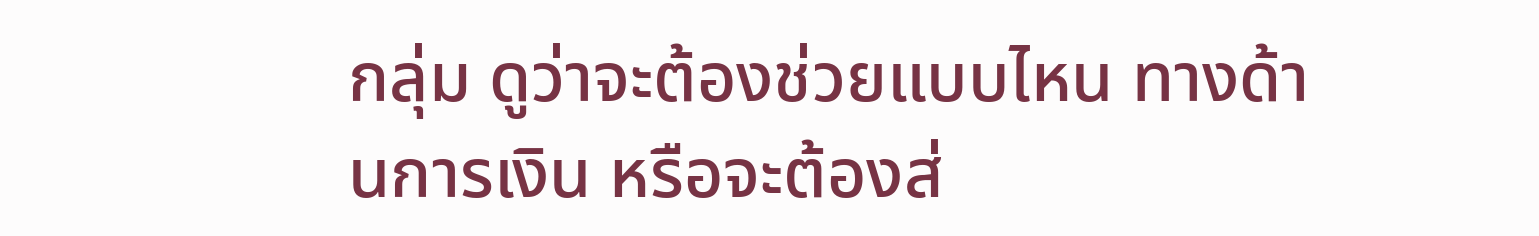กลุ่ม ดูว่าจะต้องช่วยแบบไหน ทางด้านการเงิน หรือจะต้องส่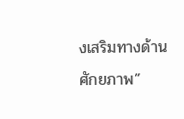งเสริมทางด้านศักยภาพ”